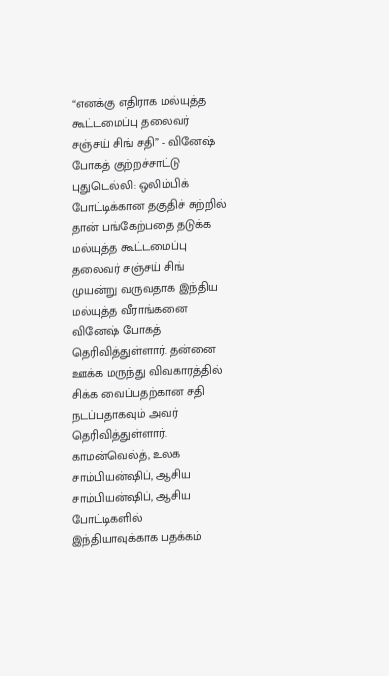“எனக்கு எதிராக மல்யுத்த கூட்டமைப்பு தலைவர் சஞ்சய் சிங் சதி” - வினேஷ் போகத் குற்றச்சாட்டு
புதுடெல்லி: ஒலிம்பிக் போட்டிக்கான தகுதிச் சுற்றில் தான் பங்கேற்பதை தடுக்க மல்யுத்த கூட்டமைப்பு தலைவர் சஞ்சய் சிங் முயன்று வருவதாக இந்திய மல்யுத்த வீராங்கனை வினேஷ் போகத் தெரிவித்துள்ளார். தன்னை ஊக்க மருந்து விவகாரத்தில் சிக்க வைப்பதற்கான சதி நடப்பதாகவும் அவர் தெரிவித்துள்ளார்.
காமன்வெல்த், உலக சாம்பியன்ஷிப், ஆசிய சாம்பியன்ஷிப், ஆசிய போட்டிகளில் இந்தியாவுக்காக பதக்கம்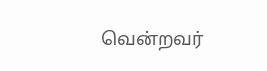வென்றவர்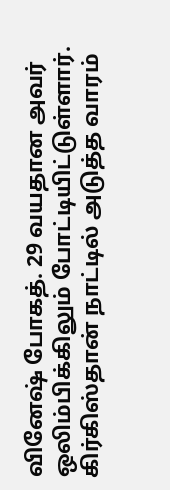வினேஷ் போகத். 29 வயதான அவர் ஒலிம்பிக்கிலும் போட்டியிட்டுள்ளார். கிர்கிஸ்தான் நாட்டில் அடுத்த வாரம்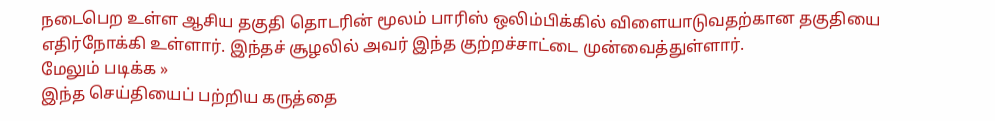நடைபெற உள்ள ஆசிய தகுதி தொடரின் மூலம் பாரிஸ் ஒலிம்பிக்கில் விளையாடுவதற்கான தகுதியை எதிர்நோக்கி உள்ளார். இந்தச் சூழலில் அவர் இந்த குற்றச்சாட்டை முன்வைத்துள்ளார்.
மேலும் படிக்க »
இந்த செய்தியைப் பற்றிய கருத்தை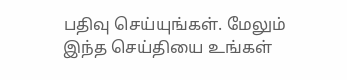பதிவு செய்யுங்கள். மேலும் இந்த செய்தியை உங்கள்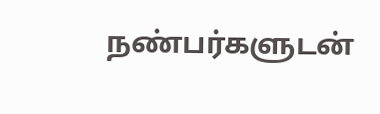நண்பர்களுடன்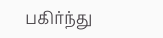பகிர்ந்து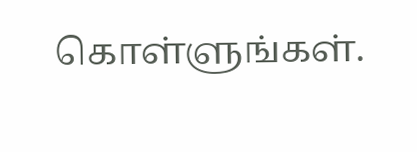கொள்ளுங்கள்.